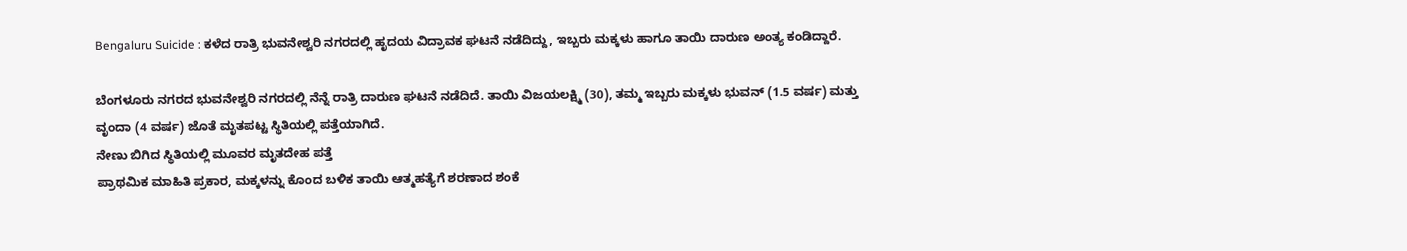Bengaluru Suicide : ಕಳೆದ ರಾತ್ರಿ ಭುವನೇಶ್ವರಿ ನಗರದಲ್ಲಿ ಹೃದಯ ವಿದ್ರಾವಕ ಘಟನೆ ನಡೆದಿದ್ದು, ಇಬ್ಬರು ಮಕ್ಕಳು ಹಾಗೂ ತಾಯಿ ದಾರುಣ ಅಂತ್ಯ ಕಂಡಿದ್ದಾರೆ.

ಬೆಂಗಳೂರು ನಗರದ ಭುವನೇಶ್ವರಿ ನಗರದಲ್ಲಿ ನೆನ್ನೆ ರಾತ್ರಿ ದಾರುಣ ಘಟನೆ ನಡೆದಿದೆ. ತಾಯಿ ವಿಜಯಲಕ್ಷ್ಮಿ (30), ತಮ್ಮ ಇಬ್ಬರು ಮಕ್ಕಳು ಭುವನ್ (1.5 ವರ್ಷ) ಮತ್ತು ವೃಂದಾ (4 ವರ್ಷ) ಜೊತೆ ಮೃತಪಟ್ಟ ಸ್ಥಿತಿಯಲ್ಲಿ ಪತ್ತೆಯಾಗಿದೆ.
ನೇಣು ಬಿಗಿದ ಸ್ಥಿತಿಯಲ್ಲಿ ಮೂವರ ಮೃತದೇಹ ಪತ್ತೆ
ಪ್ರಾಥಮಿಕ ಮಾಹಿತಿ ಪ್ರಕಾರ, ಮಕ್ಕಳನ್ನು ಕೊಂದ ಬಳಿಕ ತಾಯಿ ಆತ್ಮಹತ್ಯೆಗೆ ಶರಣಾದ ಶಂಕೆ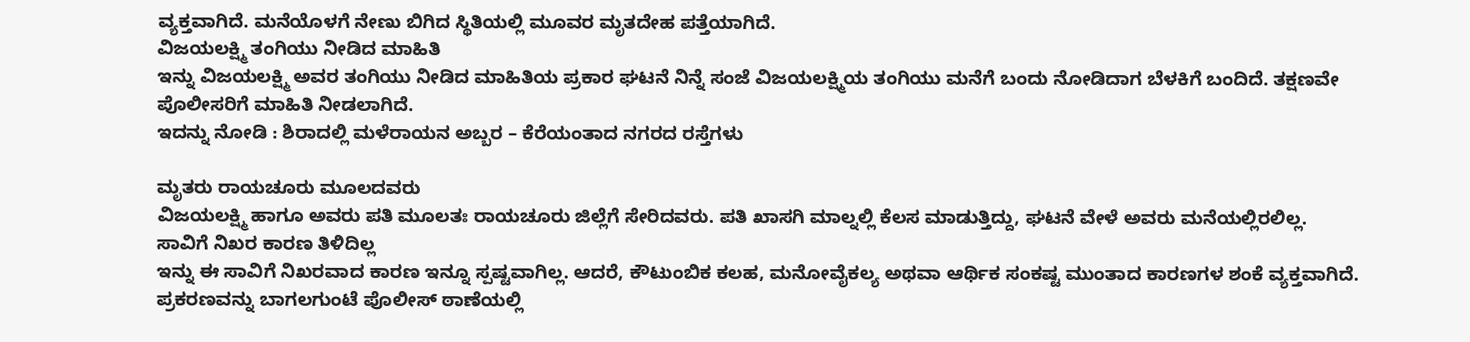ವ್ಯಕ್ತವಾಗಿದೆ. ಮನೆಯೊಳಗೆ ನೇಣು ಬಿಗಿದ ಸ್ಥಿತಿಯಲ್ಲಿ ಮೂವರ ಮೃತದೇಹ ಪತ್ತೆಯಾಗಿದೆ.
ವಿಜಯಲಕ್ಷ್ಮಿ ತಂಗಿಯು ನೀಡಿದ ಮಾಹಿತಿ
ಇನ್ನು ವಿಜಯಲಕ್ಷ್ಮಿ ಅವರ ತಂಗಿಯು ನೀಡಿದ ಮಾಹಿತಿಯ ಪ್ರಕಾರ ಘಟನೆ ನಿನ್ನೆ ಸಂಜೆ ವಿಜಯಲಕ್ಷ್ಮಿಯ ತಂಗಿಯು ಮನೆಗೆ ಬಂದು ನೋಡಿದಾಗ ಬೆಳಕಿಗೆ ಬಂದಿದೆ. ತಕ್ಷಣವೇ ಪೊಲೀಸರಿಗೆ ಮಾಹಿತಿ ನೀಡಲಾಗಿದೆ.
ಇದನ್ನು ನೋಡಿ : ಶಿರಾದಲ್ಲಿ ಮಳೆರಾಯನ ಅಬ್ಬರ – ಕೆರೆಯಂತಾದ ನಗರದ ರಸ್ತೆಗಳು

ಮೃತರು ರಾಯಚೂರು ಮೂಲದವರು
ವಿಜಯಲಕ್ಷ್ಮಿ ಹಾಗೂ ಅವರು ಪತಿ ಮೂಲತಃ ರಾಯಚೂರು ಜಿಲ್ಲೆಗೆ ಸೇರಿದವರು. ಪತಿ ಖಾಸಗಿ ಮಾಲ್ನಲ್ಲಿ ಕೆಲಸ ಮಾಡುತ್ತಿದ್ದು, ಘಟನೆ ವೇಳೆ ಅವರು ಮನೆಯಲ್ಲಿರಲಿಲ್ಲ.
ಸಾವಿಗೆ ನಿಖರ ಕಾರಣ ತಿಳಿದಿಲ್ಲ
ಇನ್ನು ಈ ಸಾವಿಗೆ ನಿಖರವಾದ ಕಾರಣ ಇನ್ನೂ ಸ್ಪಷ್ಟವಾಗಿಲ್ಲ. ಆದರೆ, ಕೌಟುಂಬಿಕ ಕಲಹ, ಮನೋವೈಕಲ್ಯ ಅಥವಾ ಆರ್ಥಿಕ ಸಂಕಷ್ಟ ಮುಂತಾದ ಕಾರಣಗಳ ಶಂಕೆ ವ್ಯಕ್ತವಾಗಿದೆ. ಪ್ರಕರಣವನ್ನು ಬಾಗಲಗುಂಟೆ ಪೊಲೀಸ್ ಠಾಣೆಯಲ್ಲಿ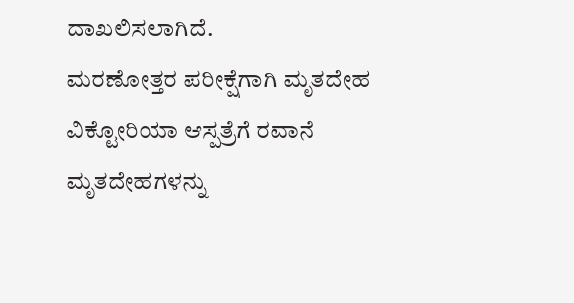ದಾಖಲಿಸಲಾಗಿದೆ.
ಮರಣೋತ್ತರ ಪರೀಕ್ಷೆಗಾಗಿ ಮೃತದೇಹ ವಿಕ್ಟೋರಿಯಾ ಆಸ್ಪತ್ರೆಗೆ ರವಾನೆ
ಮೃತದೇಹಗಳನ್ನು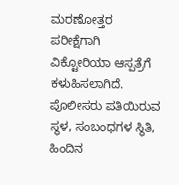ಮರಣೋತ್ತರ ಪರೀಕ್ಷೆಗಾಗಿ ವಿಕ್ಟೋರಿಯಾ ಆಸ್ಪತ್ರೆಗೆ ಕಳುಹಿಸಲಾಗಿದೆ. ಪೊಲೀಸರು ಪತಿಯಿರುವ ಸ್ಥಳ, ಸಂಬಂಧಗಳ ಸ್ಥಿತಿ, ಹಿಂದಿನ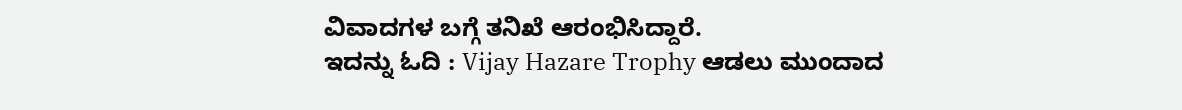ವಿವಾದಗಳ ಬಗ್ಗೆ ತನಿಖೆ ಆರಂಭಿಸಿದ್ದಾರೆ.
ಇದನ್ನು ಓದಿ : Vijay Hazare Trophy ಆಡಲು ಮುಂದಾದ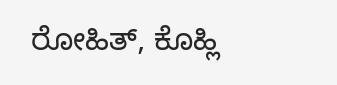ರೋಹಿತ್, ಕೊಹ್ಲಿ